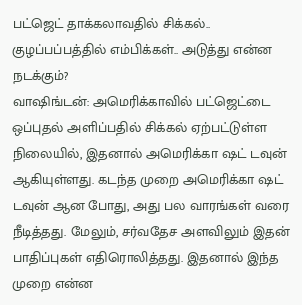பட்ஜெட் தாக்கலாவதில் சிக்கல்.. குழப்பப்பத்தில் எம்பிக்கள்.. அடுத்து என்ன நடக்கும்?
வாஷிங்டன்: அமெரிக்காவில் பட்ஜெட்டை ஒப்புதல் அளிப்பதில் சிக்கல் ஏற்பட்டுள்ள நிலையில், இதனால் அமெரிக்கா ஷட் டவுன் ஆகியுள்ளது. கடந்த முறை அமெரிக்கா ஷட் டவுன் ஆன போது, அது பல வாரங்கள் வரை நீடித்தது. மேலும், சர்வதேச அளவிலும் இதன் பாதிப்புகள் எதிரொலித்தது. இதனால் இந்த முறை என்ன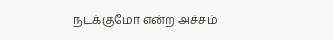நடக்குமோ என்ற அச்சம்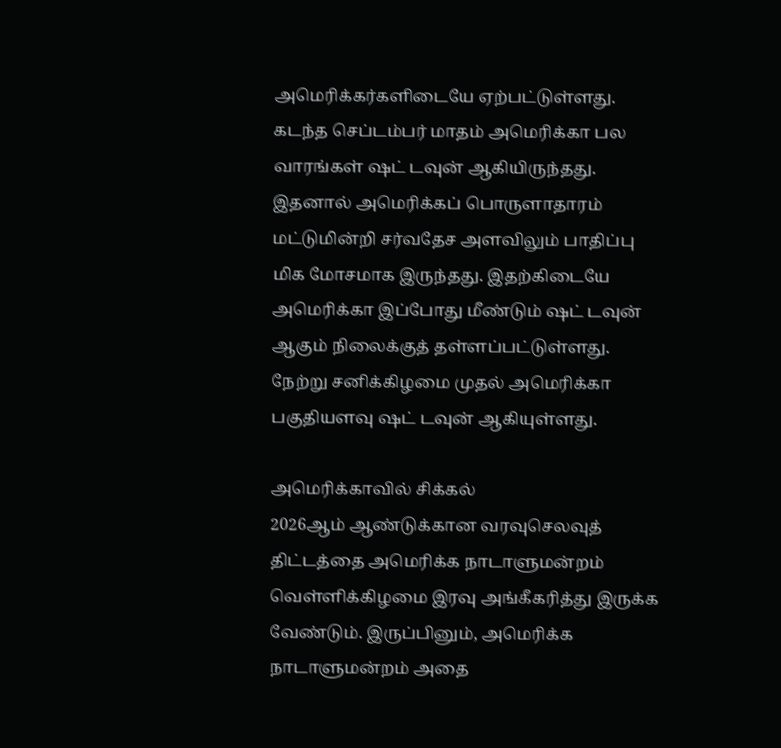அமெரிக்கர்களிடையே ஏற்பட்டுள்ளது.
கடந்த செப்டம்பர் மாதம் அமெரிக்கா பல வாரங்கள் ஷட் டவுன் ஆகியிருந்தது. இதனால் அமெரிக்கப் பொருளாதாரம் மட்டுமின்றி சர்வதேச அளவிலும் பாதிப்பு மிக மோசமாக இருந்தது. இதற்கிடையே அமெரிக்கா இப்போது மீண்டும் ஷட் டவுன் ஆகும் நிலைக்குத் தள்ளப்பட்டுள்ளது. நேற்று சனிக்கிழமை முதல் அமெரிக்கா பகுதியளவு ஷட் டவுன் ஆகியுள்ளது.

அமெரிக்காவில் சிக்கல்
2026ஆம் ஆண்டுக்கான வரவுசெலவுத் திட்டத்தை அமெரிக்க நாடாளுமன்றம் வெள்ளிக்கிழமை இரவு அங்கீகரித்து இருக்க வேண்டும். இருப்பினும், அமெரிக்க நாடாளுமன்றம் அதை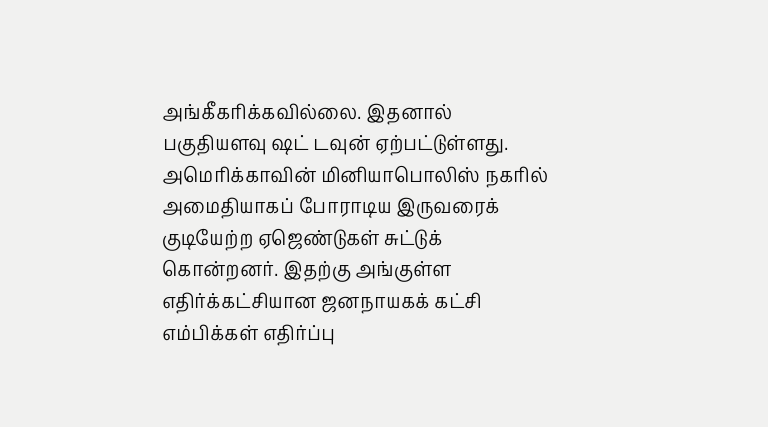அங்கீகரிக்கவில்லை. இதனால் பகுதியளவு ஷட் டவுன் ஏற்பட்டுள்ளது.
அமெரிக்காவின் மினியாபொலிஸ் நகரில் அமைதியாகப் போராடிய இருவரைக் குடியேற்ற ஏஜெண்டுகள் சுட்டுக் கொன்றனர். இதற்கு அங்குள்ள எதிர்க்கட்சியான ஜனநாயகக் கட்சி எம்பிக்கள் எதிர்ப்பு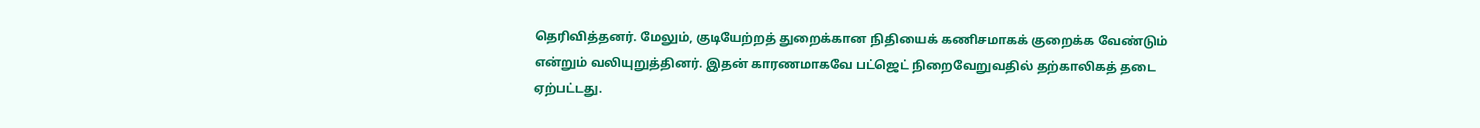தெரிவித்தனர். மேலும், குடியேற்றத் துறைக்கான நிதியைக் கணிசமாகக் குறைக்க வேண்டும் என்றும் வலியுறுத்தினர். இதன் காரணமாகவே பட்ஜெட் நிறைவேறுவதில் தற்காலிகத் தடை ஏற்பட்டது.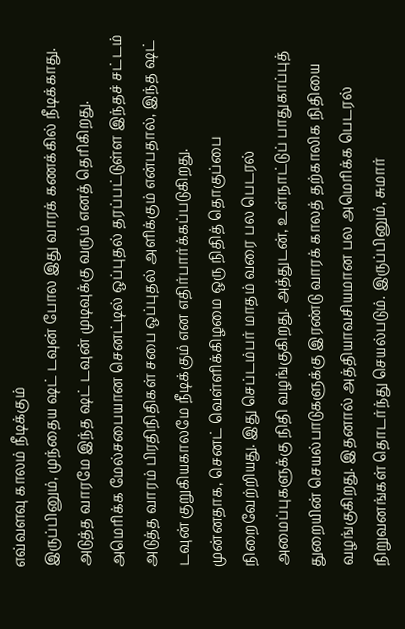எவ்வளவு காலம் நீடிக்கும்
இருப்பினும், முந்தைய ஷட் டவுன் போல இது வாரக் கணக்கில் நீடிக்காது. அடுத்த வாரமே இந்த ஷட் டவுன் முடிவுக்கு வரும் எனத் தெரிகிறது. அமெரிக்க மேல்சபையான செனட்டில் ஒப்புதல் தரப்பட்டுள்ள இந்தச் சட்டம் அடுத்த வாரம் பிரதிநிதிகள் சபை ஒப்புதல் அளிக்கும் என்பதால், இந்த ஷட் டவுன் குறுகியகாலமே நீடிக்கும் என எதிர்பார்க்கப்படுகிறது.
முன்னதாக, செனட் வெள்ளிக்கிழமை ஒரு நிதித் தொகுப்பை நிறைவேற்றியது. இது செப்டம்பர் மாதம் வரை பல பெடரல் அமைப்புகளுக்கு நிதி வழங்குகிறது. அத்துடன், உள்நாட்டுப் பாதுகாப்புத் துறையின் செயல்பாடுகளுக்கு இரண்டு வாரக் காலத் தற்காலிக நிதியை வழங்குகிறது. இதனால் அத்தியாவசியமான பல அமெரிக்க பெடரல் நிறுவனங்கள் தொடர்ந்து செயல்படும். இருப்பினும், சுமார்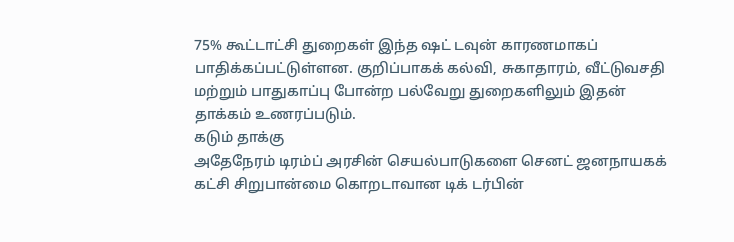75% கூட்டாட்சி துறைகள் இந்த ஷட் டவுன் காரணமாகப் பாதிக்கப்பட்டுள்ளன. குறிப்பாகக் கல்வி, சுகாதாரம், வீட்டுவசதி மற்றும் பாதுகாப்பு போன்ற பல்வேறு துறைகளிலும் இதன் தாக்கம் உணரப்படும்.
கடும் தாக்கு
அதேநேரம் டிரம்ப் அரசின் செயல்பாடுகளை செனட் ஜனநாயகக் கட்சி சிறுபான்மை கொறடாவான டிக் டர்பின்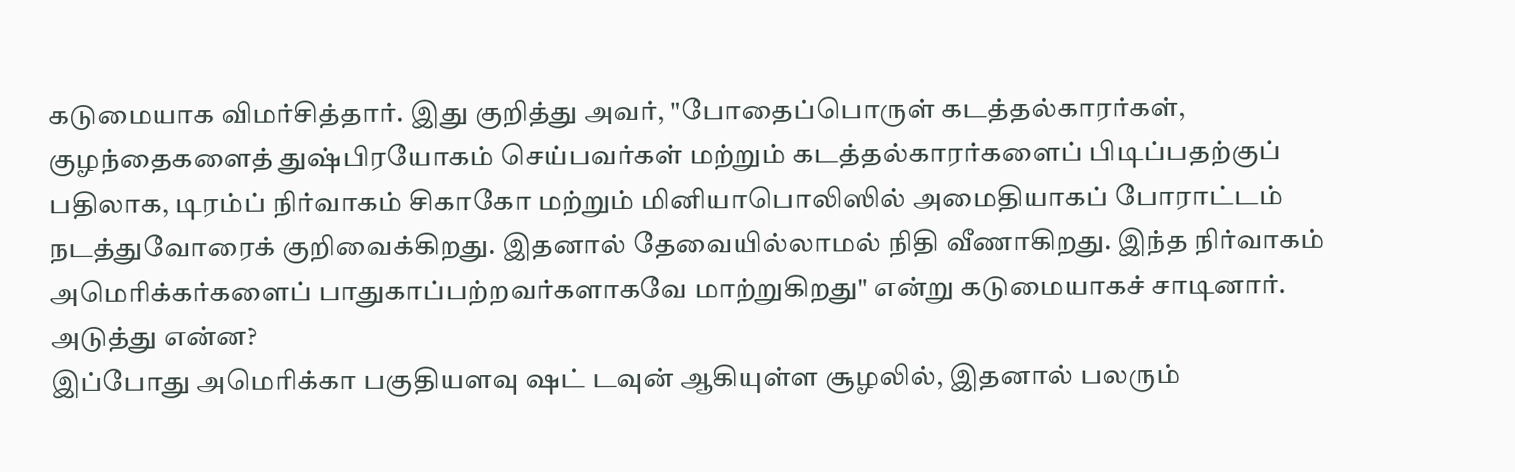கடுமையாக விமர்சித்தார். இது குறித்து அவர், "போதைப்பொருள் கடத்தல்காரர்கள், குழந்தைகளைத் துஷ்பிரயோகம் செய்பவர்கள் மற்றும் கடத்தல்காரர்களைப் பிடிப்பதற்குப் பதிலாக, டிரம்ப் நிர்வாகம் சிகாகோ மற்றும் மினியாபொலிஸில் அமைதியாகப் போராட்டம் நடத்துவோரைக் குறிவைக்கிறது. இதனால் தேவையில்லாமல் நிதி வீணாகிறது. இந்த நிர்வாகம் அமெரிக்கர்களைப் பாதுகாப்பற்றவர்களாகவே மாற்றுகிறது" என்று கடுமையாகச் சாடினார்.
அடுத்து என்ன?
இப்போது அமெரிக்கா பகுதியளவு ஷட் டவுன் ஆகியுள்ள சூழலில், இதனால் பலரும்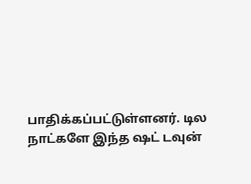பாதிக்கப்பட்டுள்ளனர். டில நாட்களே இந்த ஷட் டவுன்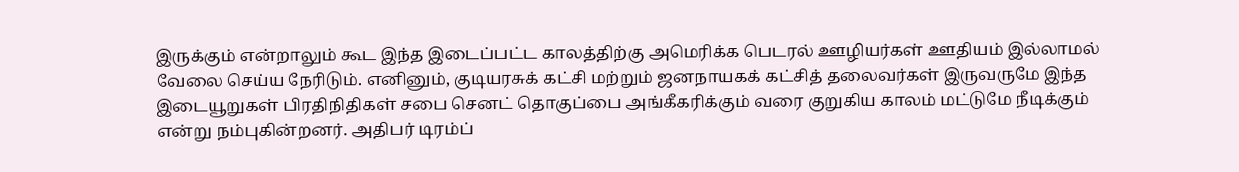இருக்கும் என்றாலும் கூட இந்த இடைப்பட்ட காலத்திற்கு அமெரிக்க பெடரல் ஊழியர்கள் ஊதியம் இல்லாமல் வேலை செய்ய நேரிடும். எனினும், குடியரசுக் கட்சி மற்றும் ஜனநாயகக் கட்சித் தலைவர்கள் இருவருமே இந்த இடையூறுகள் பிரதிநிதிகள் சபை செனட் தொகுப்பை அங்கீகரிக்கும் வரை குறுகிய காலம் மட்டுமே நீடிக்கும் என்று நம்புகின்றனர். அதிபர் டிரம்ப்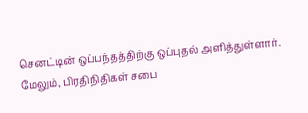செனட்டின் ஒப்பந்தத்திற்கு ஒப்புதல் அளித்துள்ளார். மேலும், பிரதிநிதிகள் சபை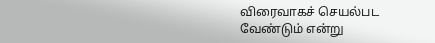விரைவாகச் செயல்பட வேண்டும் என்று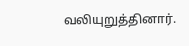வலியுறுத்தினார்.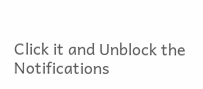Click it and Unblock the Notifications